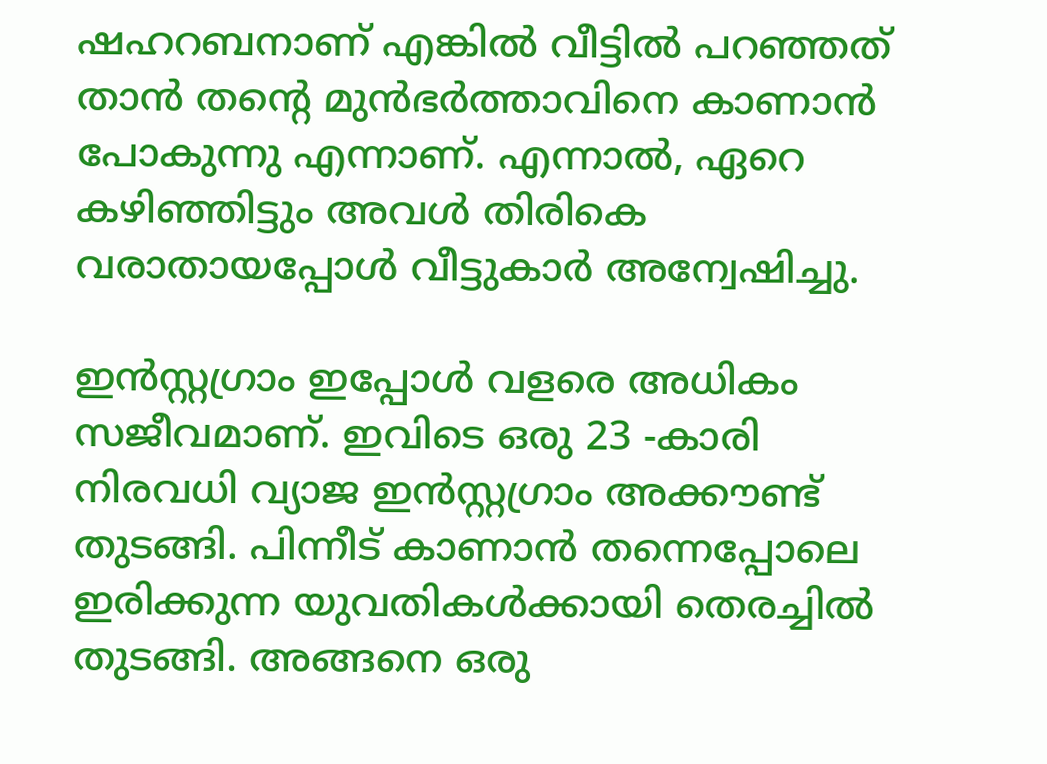ഷഹറബനാണ് എങ്കിൽ വീട്ടിൽ പറഞ്ഞത് താൻ തന്റെ മുൻഭർത്താവിനെ കാണാൻ പോകുന്നു എന്നാണ്. എന്നാൽ, ഏറെ കഴിഞ്ഞിട്ടും അവൾ തിരികെ വരാതായപ്പോൾ വീട്ടുകാർ അന്വേഷിച്ചു.

ഇൻസ്റ്റഗ്രാം ഇപ്പോൾ വളരെ അധികം സജീവമാണ്. ഇവിടെ ഒരു 23 -കാരി നിരവധി വ്യാജ ഇൻസ്റ്റഗ്രാം അക്കൗണ്ട് തുടങ്ങി. പിന്നീട് കാണാൻ തന്നെപ്പോലെ ഇരിക്കുന്ന യുവതികൾക്കായി തെരച്ചിൽ തുടങ്ങി. അങ്ങനെ ഒരു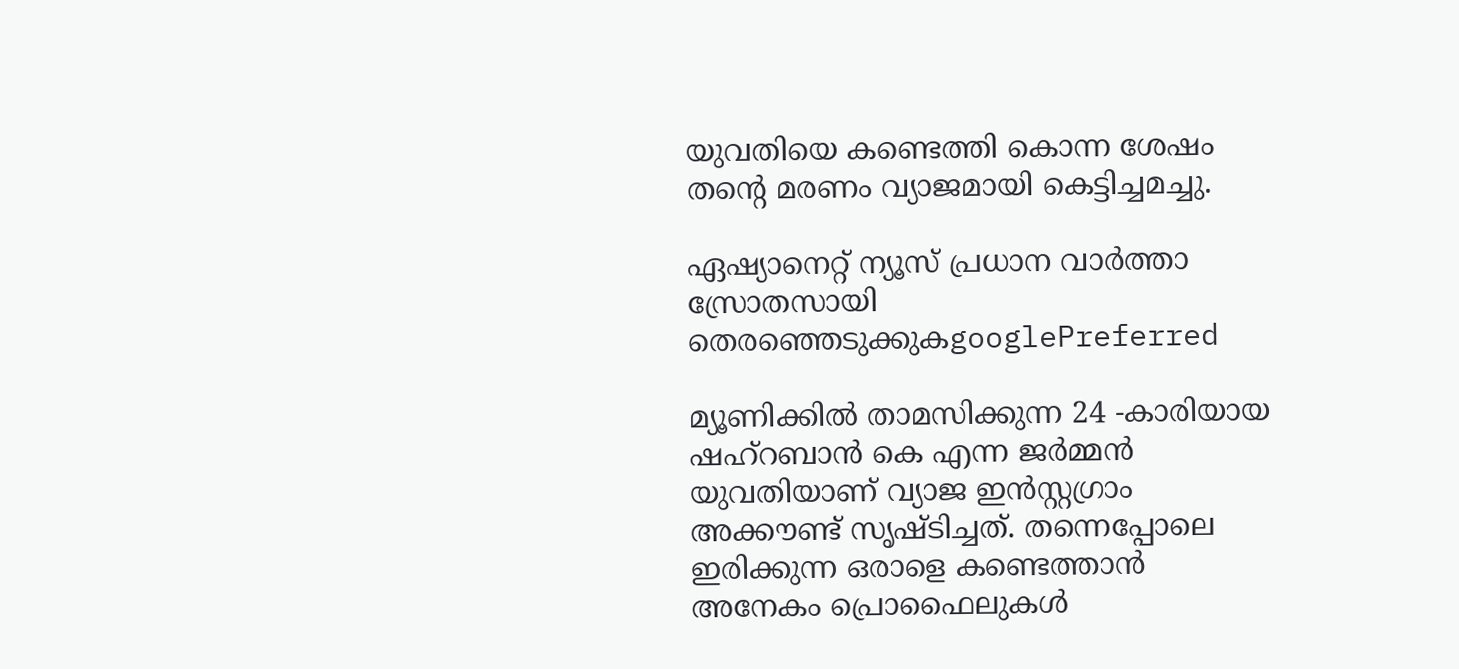യുവതിയെ കണ്ടെത്തി കൊന്ന ശേഷം തന്റെ മരണം വ്യാജമായി കെട്ടിച്ചമച്ചു.

ഏഷ്യാനെറ്റ് ന്യൂസ് പ്രധാന വാർത്താ സ്രോതസായി തെരഞ്ഞെടുക്കുകgooglePreferred

മ്യൂണിക്കിൽ താമസിക്കുന്ന 24 -കാരിയായ ഷഹ്റബാൻ കെ എന്ന ജർമ്മൻ യുവതിയാണ് വ്യാജ ഇൻസ്റ്റഗ്രാം അക്കൗണ്ട് സൃഷ്ടിച്ചത്. തന്നെപ്പോലെ ഇരിക്കുന്ന ഒരാളെ കണ്ടെത്താൻ അനേകം പ്രൊഫൈലുകൾ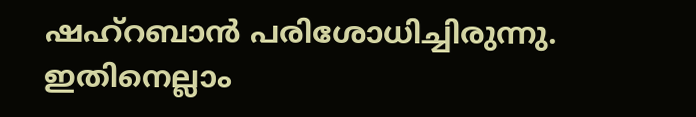ഷഹ്റബാൻ പരിശോധിച്ചിരുന്നു. ഇതിനെല്ലാം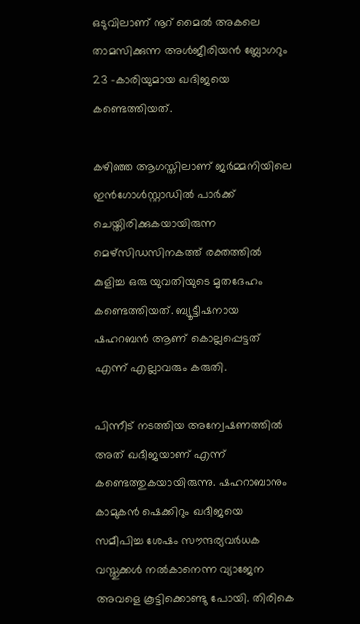ഒടുവിലാണ് നൂറ് മൈൽ അകലെ താമസിക്കുന്ന അൾ‌ജീരിയൻ ബ്ലോഗറും 23 -കാരിയുമായ ഖദിജയെ കണ്ടെത്തിയത്.

കഴിഞ്ഞ ആഗസ്തിലാണ് ജർമ്മനിയിലെ ഇൻഗോൾസ്റ്റാഡിൽ പാർക്ക് ചെയ്തിരിക്കുകയായിരുന്ന മെഴ്സിഡസിനകത്ത് രക്തത്തിൽ കുളിച്ച ഒരു യുവതിയുടെ മൃതദേഹം കണ്ടെത്തിയത്. ബ്യൂട്ടീഷനായ ഷഹറബൻ ആണ് കൊല്ലപ്പെട്ടത് എന്ന് എല്ലാവരും കരുതി.

പിന്നീട് നടത്തിയ അന്വേഷണത്തിൽ അത് ഖദീജയാണ് എന്ന് കണ്ടെത്തുകയായിരുന്നു. ഷഹറാബാനും കാമുകൻ ഷെക്കിറും ഖദീജയെ സമീപിച്ച ശേഷം സൗന്ദര്യവർധക വസ്തുക്കൾ നൽകാനെന്ന വ്യാജേന അവളെ കൂട്ടിക്കൊണ്ടു പോയി. തിരികെ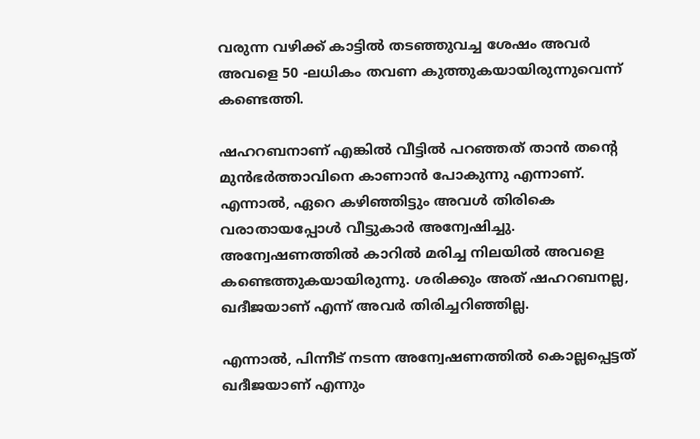വരുന്ന വഴിക്ക് കാട്ടിൽ തടഞ്ഞുവച്ച ശേഷം അവർ അവളെ 50 -ലധികം തവണ കുത്തുകയായിരുന്നുവെന്ന് കണ്ടെത്തി.

ഷഹറബനാണ് എങ്കിൽ വീട്ടിൽ പറഞ്ഞത് താൻ തന്റെ മുൻഭർത്താവിനെ കാണാൻ പോകുന്നു എന്നാണ്. എന്നാൽ, ഏറെ കഴിഞ്ഞിട്ടും അവൾ തിരികെ വരാതായപ്പോൾ വീട്ടുകാർ അന്വേഷിച്ചു. അന്വേഷണത്തിൽ കാറിൽ മരിച്ച നിലയിൽ അവളെ കണ്ടെത്തുകയായിരുന്നു. ശരിക്കും അത് ഷഹറബനല്ല, ഖദീജയാണ് എന്ന് അവർ തിരിച്ചറിഞ്ഞില്ല.

എന്നാൽ, പിന്നീട് നടന്ന അന്വേഷണത്തിൽ കൊല്ലപ്പെട്ടത് ഖദീജയാണ് എന്നും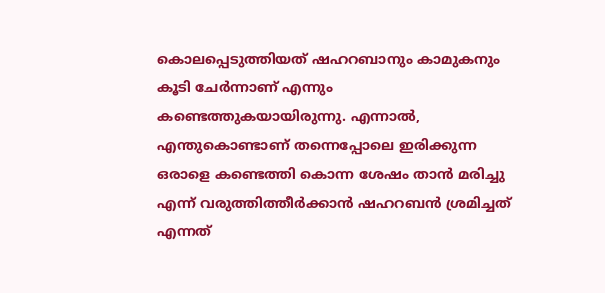കൊലപ്പെടുത്തിയത് ഷഹറബാനും കാമുകനും കൂടി ചേർന്നാണ് എന്നും കണ്ടെത്തുകയായിരുന്നു. എന്നാൽ, എന്തുകൊണ്ടാണ് തന്നെപ്പോലെ ഇരിക്കുന്ന ഒരാളെ കണ്ടെത്തി കൊന്ന ശേഷം താൻ മരിച്ചു എന്ന് വരുത്തിത്തീർക്കാൻ ഷഹറബൻ ശ്രമിച്ചത് എന്നത്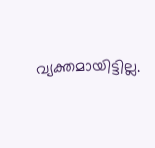വ്യക്തമായിട്ടില്ല.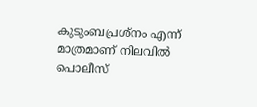കുടുംബപ്രശ്നം എന്ന് മാത്രമാണ് നിലവിൽ പൊലീസ്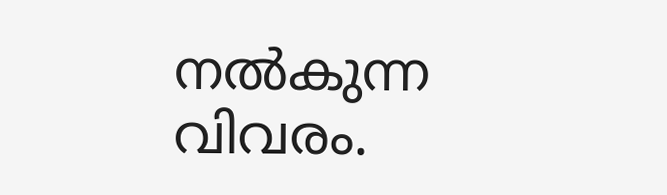നൽകുന്ന വിവരം.